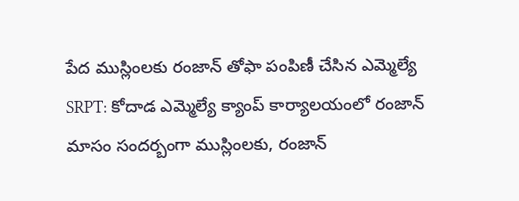పేద ముస్లింలకు రంజాన్ తోఫా పంపిణీ చేసిన ఎమ్మెల్యే
SRPT: కోదాడ ఎమ్మెల్యే క్యాంప్ కార్యాలయంలో రంజాన్ మాసం సందర్బంగా ముస్లింలకు, రంజాన్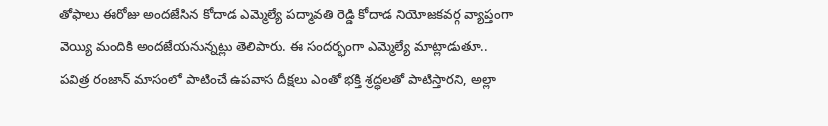తోఫాలు ఈరోజు అందజేసిన కోదాడ ఎమ్మెల్యే పద్మావతి రెడ్డి కోదాడ నియోజకవర్గ వ్యాప్తంగా వెయ్యి మందికి అందజేయనున్నట్లు తెలిపారు. ఈ సందర్భంగా ఎమ్మెల్యే మాట్లాడుతూ.. పవిత్ర రంజాన్ మాసంలో పాటించే ఉపవాస దీక్షలు ఎంతో భక్తి శ్రద్ధలతో పాటిస్తారని, అల్లా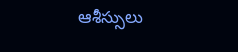ఆశీస్సులు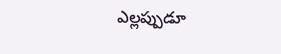ఎల్లప్పుడూ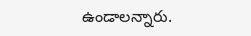ఉండాలన్నారు.